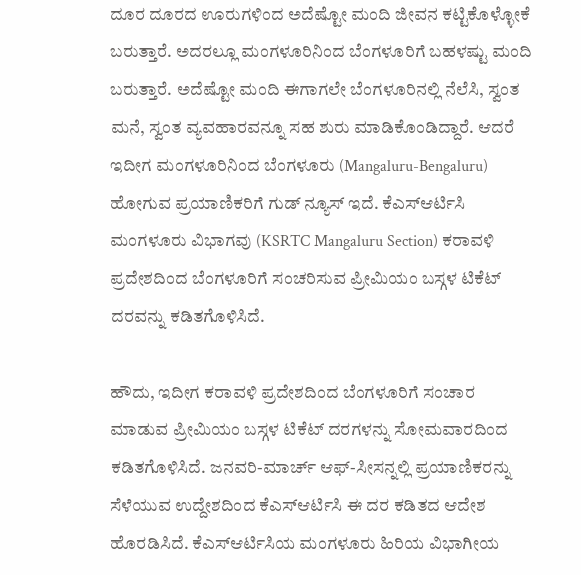ದೂರ ದೂರದ ಊರುಗಳಿಂದ ಅದೆಷ್ಟೋ ಮಂದಿ ಜೀವನ ಕಟ್ಟಿಕೊಳ್ಳೋಕೆ ಬರುತ್ತಾರೆ. ಅದರಲ್ಲೂ ಮಂಗಳೂರಿನಿಂದ ಬೆಂಗಳೂರಿಗೆ ಬಹಳಷ್ಟು ಮಂದಿ ಬರುತ್ತಾರೆ. ಅದೆಷ್ಟೋ ಮಂದಿ ಈಗಾಗಲೇ ಬೆಂಗಳೂರಿನಲ್ಲಿ ನೆಲೆಸಿ, ಸ್ವಂತ ಮನೆ, ಸ್ವಂತ ವ್ಯವಹಾರವನ್ನೂ ಸಹ ಶುರು ಮಾಡಿಕೊಂಡಿದ್ದಾರೆ. ಆದರೆ ಇದೀಗ ಮಂಗಳೂರಿನಿಂದ ಬೆಂಗಳೂರು (Mangaluru-Bengaluru) ಹೋಗುವ ಪ್ರಯಾಣಿಕರಿಗೆ ಗುಡ್ ನ್ಯೂಸ್ ಇದೆ. ಕೆಎಸ್ಆರ್ಟಿಸಿ ಮಂಗಳೂರು ವಿಭಾಗವು (KSRTC Mangaluru Section) ಕರಾವಳಿ ಪ್ರದೇಶದಿಂದ ಬೆಂಗಳೂರಿಗೆ ಸಂಚರಿಸುವ ಪ್ರೀಮಿಯಂ ಬಸ್ಗಳ ಟಿಕೆಟ್ ದರವನ್ನು ಕಡಿತಗೊಳಿಸಿದೆ.

ಹೌದು, ಇದೀಗ ಕರಾವಳಿ ಪ್ರದೇಶದಿಂದ ಬೆಂಗಳೂರಿಗೆ ಸಂಚಾರ ಮಾಡುವ ಪ್ರೀಮಿಯಂ ಬಸ್ಗಳ ಟಿಕೆಟ್ ದರಗಳನ್ನು ಸೋಮವಾರದಿಂದ ಕಡಿತಗೊಳಿಸಿದೆ. ಜನವರಿ-ಮಾರ್ಚ್ ಆಫ್-ಸೀಸನ್ನಲ್ಲಿ ಪ್ರಯಾಣಿಕರನ್ನು ಸೆಳೆಯುವ ಉದ್ದೇಶದಿಂದ ಕೆಎಸ್ಆರ್ಟಿಸಿ ಈ ದರ ಕಡಿತದ ಆದೇಶ ಹೊರಡಿಸಿದೆ. ಕೆಎಸ್ಆರ್ಟಿಸಿಯ ಮಂಗಳೂರು ಹಿರಿಯ ವಿಭಾಗೀಯ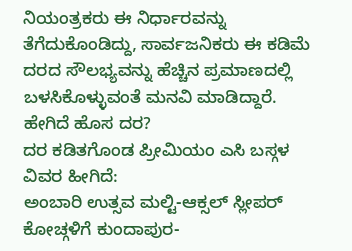ನಿಯಂತ್ರಕರು ಈ ನಿರ್ಧಾರವನ್ನು ತೆಗೆದುಕೊಂಡಿದ್ದು, ಸಾರ್ವಜನಿಕರು ಈ ಕಡಿಮೆ ದರದ ಸೌಲಭ್ಯವನ್ನು ಹೆಚ್ಚಿನ ಪ್ರಮಾಣದಲ್ಲಿ ಬಳಸಿಕೊಳ್ಳುವಂತೆ ಮನವಿ ಮಾಡಿದ್ದಾರೆ.
ಹೇಗಿದೆ ಹೊಸ ದರ?
ದರ ಕಡಿತಗೊಂಡ ಪ್ರೀಮಿಯಂ ಎಸಿ ಬಸ್ಗಳ ವಿವರ ಹೀಗಿದೆ:
ಅಂಬಾರಿ ಉತ್ಸವ ಮಲ್ಟಿ-ಆಕ್ಸಲ್ ಸ್ಲೀಪರ್ ಕೋಚ್ಗಳಿಗೆ ಕುಂದಾಪುರ-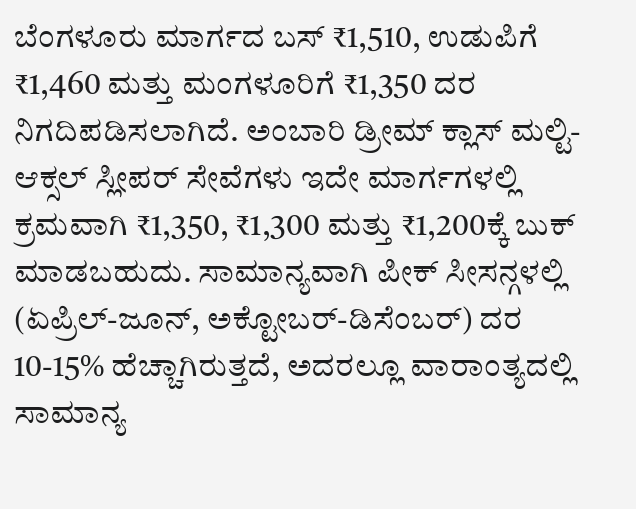ಬೆಂಗಳೂರು ಮಾರ್ಗದ ಬಸ್ ₹1,510, ಉಡುಪಿಗೆ ₹1,460 ಮತ್ತು ಮಂಗಳೂರಿಗೆ ₹1,350 ದರ ನಿಗದಿಪಡಿಸಲಾಗಿದೆ. ಅಂಬಾರಿ ಡ್ರೀಮ್ ಕ್ಲಾಸ್ ಮಲ್ಟಿ-ಆಕ್ಸಲ್ ಸ್ಲೀಪರ್ ಸೇವೆಗಳು ಇದೇ ಮಾರ್ಗಗಳಲ್ಲಿ ಕ್ರಮವಾಗಿ ₹1,350, ₹1,300 ಮತ್ತು ₹1,200ಕ್ಕೆ ಬುಕ್ ಮಾಡಬಹುದು. ಸಾಮಾನ್ಯವಾಗಿ ಪೀಕ್ ಸೀಸನ್ಗಳಲ್ಲಿ (ಏಪ್ರಿಲ್-ಜೂನ್, ಅಕ್ಟೋಬರ್-ಡಿಸೆಂಬರ್) ದರ 10-15% ಹೆಚ್ಚಾಗಿರುತ್ತದೆ, ಅದರಲ್ಲೂ ವಾರಾಂತ್ಯದಲ್ಲಿ ಸಾಮಾನ್ಯ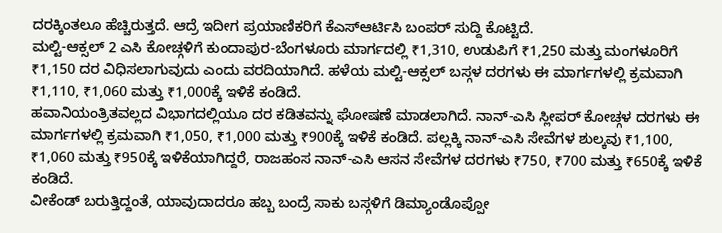ದರಕ್ಕಿಂತಲೂ ಹೆಚ್ಚಿರುತ್ತದೆ. ಆದ್ರೆ ಇದೀಗ ಪ್ರಯಾಣಿಕರಿಗೆ ಕೆಎಸ್ಆರ್ಟಿಸಿ ಬಂಪರ್ ಸುದ್ದಿ ಕೊಟ್ಟಿದೆ.
ಮಲ್ಟಿ-ಆಕ್ಸಲ್ 2 ಎಸಿ ಕೋಚ್ಗಳಿಗೆ ಕುಂದಾಪುರ-ಬೆಂಗಳೂರು ಮಾರ್ಗದಲ್ಲಿ ₹1,310, ಉಡುಪಿಗೆ ₹1,250 ಮತ್ತು ಮಂಗಳೂರಿಗೆ ₹1,150 ದರ ವಿಧಿಸಲಾಗುವುದು ಎಂದು ವರದಿಯಾಗಿದೆ. ಹಳೆಯ ಮಲ್ಟಿ-ಆಕ್ಸಲ್ ಬಸ್ಗಳ ದರಗಳು ಈ ಮಾರ್ಗಗಳಲ್ಲಿ ಕ್ರಮವಾಗಿ ₹1,110, ₹1,060 ಮತ್ತು ₹1,000ಕ್ಕೆ ಇಳಿಕೆ ಕಂಡಿದೆ.
ಹವಾನಿಯಂತ್ರಿತವಲ್ಲದ ವಿಭಾಗದಲ್ಲಿಯೂ ದರ ಕಡಿತವನ್ನು ಘೋಷಣೆ ಮಾಡಲಾಗಿದೆ. ನಾನ್-ಎಸಿ ಸ್ಲೀಪರ್ ಕೋಚ್ಗಳ ದರಗಳು ಈ ಮಾರ್ಗಗಳಲ್ಲಿ ಕ್ರಮವಾಗಿ ₹1,050, ₹1,000 ಮತ್ತು ₹900ಕ್ಕೆ ಇಳಿಕೆ ಕಂಡಿದೆ. ಪಲ್ಲಕ್ಕಿ ನಾನ್-ಎಸಿ ಸೇವೆಗಳ ಶುಲ್ಕವು ₹1,100, ₹1,060 ಮತ್ತು ₹950ಕ್ಕೆ ಇಳಿಕೆಯಾಗಿದ್ದರೆ, ರಾಜಹಂಸ ನಾನ್-ಎಸಿ ಆಸನ ಸೇವೆಗಳ ದರಗಳು ₹750, ₹700 ಮತ್ತು ₹650ಕ್ಕೆ ಇಳಿಕೆ ಕಂಡಿದೆ.
ವೀಕೆಂಡ್ ಬರುತ್ತಿದ್ದಂತೆ, ಯಾವುದಾದರೂ ಹಬ್ಬ ಬಂದ್ರೆ ಸಾಕು ಬಸ್ಗಳಿಗೆ ಡಿಮ್ಯಾಂಡೊಪ್ಪೋ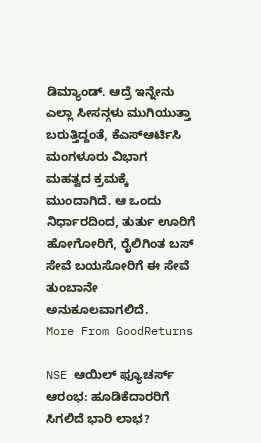ಡಿಮ್ಯಾಂಡ್. ಆದ್ರೆ ಇನ್ನೇನು ಎಲ್ಲಾ ಸೀಸನ್ಗಳು ಮುಗಿಯುತ್ತಾ ಬರುತ್ತಿದ್ದಂತೆ, ಕೆಎಸ್ಆರ್ಟಿಸಿ ಮಂಗಳೂರು ವಿಭಾಗ ಮಹತ್ವದ ಕ್ರಮಕ್ಕೆ ಮುಂದಾಗಿದೆ. ಆ ಒಂದು ನಿರ್ಧಾರದಿಂದ, ತುರ್ತು ಊರಿಗೆ ಹೋಗೋರಿಗೆ, ರೈಲಿಗಿಂತ ಬಸ್ ಸೇವೆ ಬಯಸೋರಿಗೆ ಈ ಸೇವೆ ತುಂಬಾನೇ ಅನುಕೂಲವಾಗಲಿದೆ.
More From GoodReturns

NSE ಆಯಿಲ್ ಫ್ಯೂಚರ್ಸ್ ಆರಂಭ: ಹೂಡಿಕೆದಾರರಿಗೆ ಸಿಗಲಿದೆ ಭಾರಿ ಲಾಭ?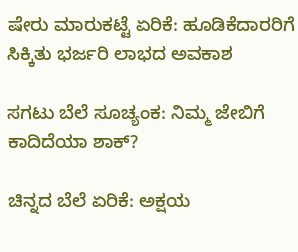ಷೇರು ಮಾರುಕಟ್ಟೆ ಏರಿಕೆ: ಹೂಡಿಕೆದಾರರಿಗೆ ಸಿಕ್ಕಿತು ಭರ್ಜರಿ ಲಾಭದ ಅವಕಾಶ

ಸಗಟು ಬೆಲೆ ಸೂಚ್ಯಂಕ: ನಿಮ್ಮ ಜೇಬಿಗೆ ಕಾದಿದೆಯಾ ಶಾಕ್?

ಚಿನ್ನದ ಬೆಲೆ ಏರಿಕೆ: ಅಕ್ಷಯ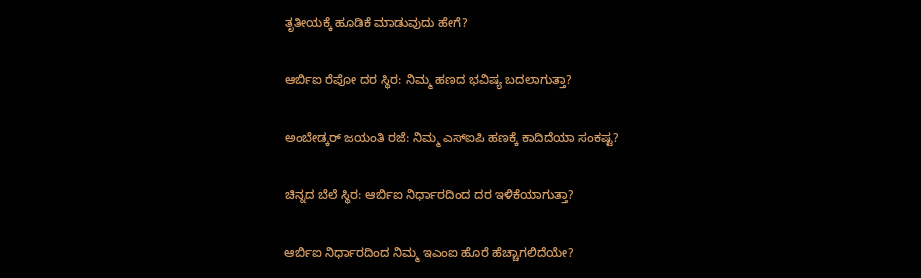ತೃತೀಯಕ್ಕೆ ಹೂಡಿಕೆ ಮಾಡುವುದು ಹೇಗೆ?

ಆರ್ಬಿಐ ರೆಪೋ ದರ ಸ್ಥಿರ: ನಿಮ್ಮ ಹಣದ ಭವಿಷ್ಯ ಬದಲಾಗುತ್ತಾ?

ಅಂಬೇಡ್ಕರ್ ಜಯಂತಿ ರಜೆ: ನಿಮ್ಮ ಎಸ್ಐಪಿ ಹಣಕ್ಕೆ ಕಾದಿದೆಯಾ ಸಂಕಷ್ಟ?

ಚಿನ್ನದ ಬೆಲೆ ಸ್ಥಿರ: ಆರ್ಬಿಐ ನಿರ್ಧಾರದಿಂದ ದರ ಇಳಿಕೆಯಾಗುತ್ತಾ?

ಆರ್ಬಿಐ ನಿರ್ಧಾರದಿಂದ ನಿಮ್ಮ ಇಎಂಐ ಹೊರೆ ಹೆಚ್ಚಾಗಲಿದೆಯೇ?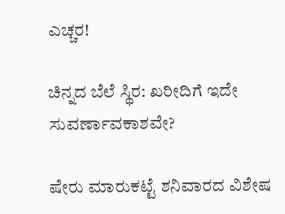ಎಚ್ಚರ!

ಚಿನ್ನದ ಬೆಲೆ ಸ್ಥಿರ: ಖರೀದಿಗೆ ಇದೇ ಸುವರ್ಣಾವಕಾಶವೇ?

ಷೇರು ಮಾರುಕಟ್ಟೆ ಶನಿವಾರದ ವಿಶೇಷ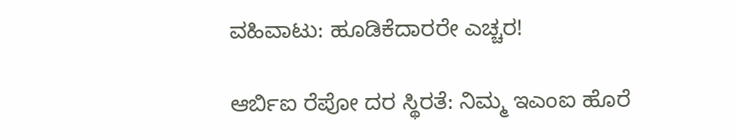ವಹಿವಾಟು: ಹೂಡಿಕೆದಾರರೇ ಎಚ್ಚರ!

ಆರ್ಬಿಐ ರೆಪೋ ದರ ಸ್ಥಿರತೆ: ನಿಮ್ಮ ಇಎಂಐ ಹೊರೆ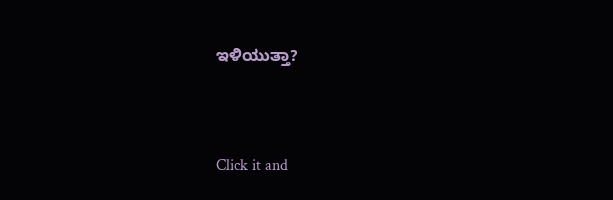ಇಳಿಯುತ್ತಾ?



Click it and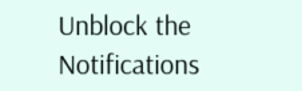Unblock the Notifications